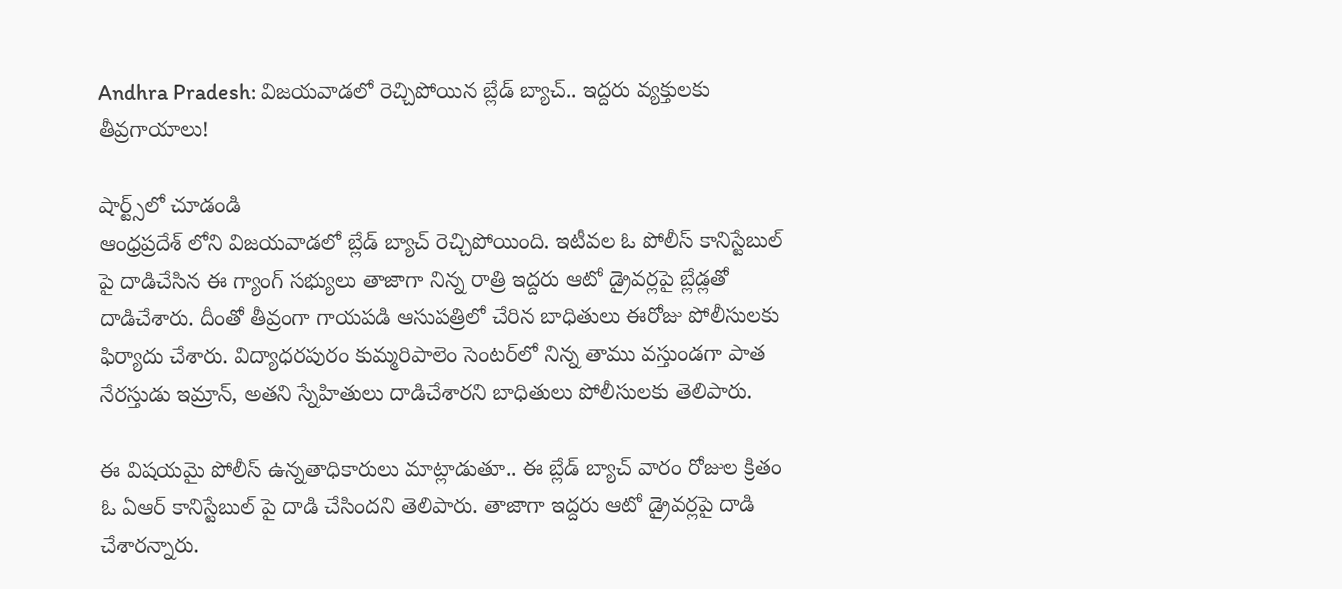Andhra Pradesh: విజయవాడలో రెచ్చిపోయిన బ్లేడ్ బ్యాచ్.. ఇద్దరు వ్యక్తులకు తీవ్రగాయాలు!

షార్ట్స్‌లో చూడండి
ఆంధ్రప్రదేశ్ లోని విజయవాడలో బ్లేడ్ బ్యాచ్ రెచ్చిపోయింది. ఇటీవల ఓ పోలీస్ కానిస్టేబుల్ పై దాడిచేసిన ఈ గ్యాంగ్ సభ్యులు తాజాగా నిన్న రాత్రి ఇద్దరు ఆటో డ్రైవర్లపై బ్లేడ్లతో దాడిచేశారు. దీంతో తీవ్రంగా గాయపడి ఆసుపత్రిలో చేరిన బాధితులు ఈరోజు పోలీసులకు ఫిర్యాదు చేశారు. విద్యాధరపురం కుమ్మరిపాలెం సెంటర్‌లో నిన్న తాము వస్తుండగా పాత నేరస్తుడు ఇమ్రాన్, అతని స్నేహితులు దాడిచేశారని బాధితులు పోలీసులకు తెలిపారు.

ఈ విషయమై పోలీస్ ఉన్నతాధికారులు మాట్లాడుతూ.. ఈ బ్లేడ్ బ్యాచ్ వారం రోజుల క్రితం ఓ ఏఆర్ కానిస్టేబుల్ పై దాడి చేసిందని తెలిపారు. తాజాగా ఇద్దరు ఆటో డ్రైవర్లపై దాడి చేశారన్నారు.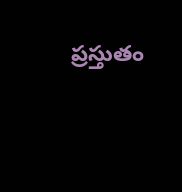ప్రస్తుతం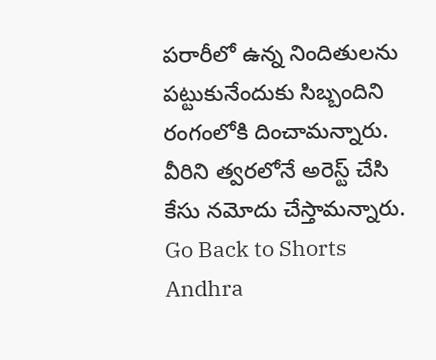పరారీలో ఉన్న నిందితులను పట్టుకునేందుకు సిబ్బందిని రంగంలోకి దించామన్నారు. వీరిని త్వరలోనే అరెస్ట్ చేసి కేసు నమోదు చేస్తామన్నారు.
Go Back to Shorts
Andhra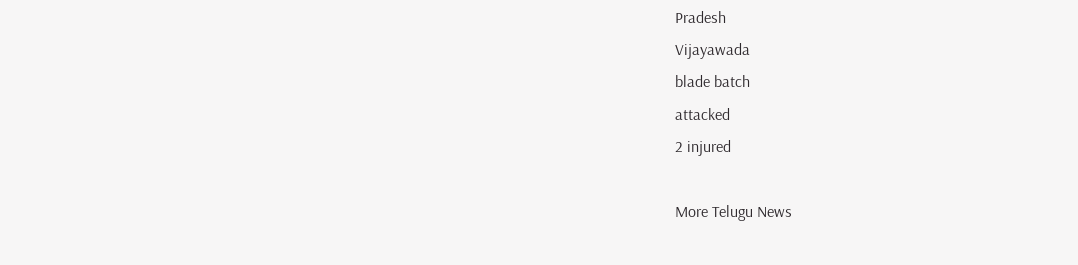Pradesh
Vijayawada
blade batch
attacked
2 injured

More Telugu News